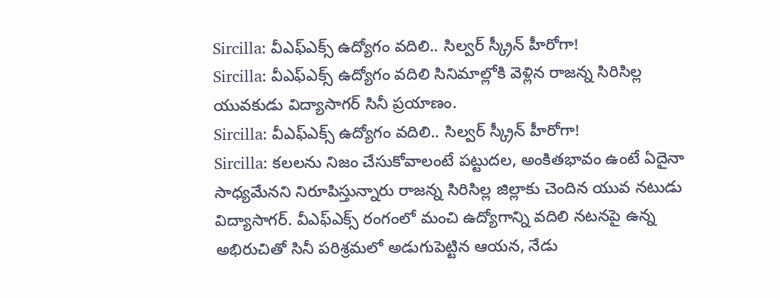Sircilla: వీఎఫ్ఎక్స్ ఉద్యోగం వదిలి.. సిల్వర్ స్క్రీన్ హీరోగా!
Sircilla: వీఎఫ్ఎక్స్ ఉద్యోగం వదిలి సినిమాల్లోకి వెళ్లిన రాజన్న సిరిసిల్ల యువకుడు విద్యాసాగర్ సినీ ప్రయాణం.
Sircilla: వీఎఫ్ఎక్స్ ఉద్యోగం వదిలి.. సిల్వర్ స్క్రీన్ హీరోగా!
Sircilla: కలలను నిజం చేసుకోవాలంటే పట్టుదల, అంకితభావం ఉంటే ఏదైనా సాధ్యమేనని నిరూపిస్తున్నారు రాజన్న సిరిసిల్ల జిల్లాకు చెందిన యువ నటుడు విద్యాసాగర్. వీఎఫ్ఎక్స్ రంగంలో మంచి ఉద్యోగాన్ని వదిలి నటనపై ఉన్న అభిరుచితో సినీ పరిశ్రమలో అడుగుపెట్టిన ఆయన, నేడు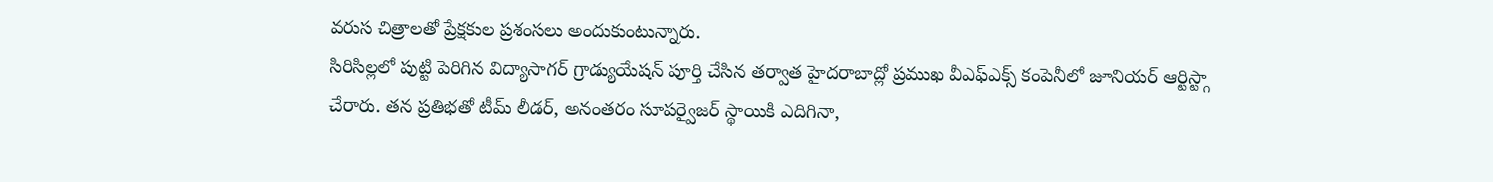వరుస చిత్రాలతో ప్రేక్షకుల ప్రశంసలు అందుకుంటున్నారు.
సిరిసిల్లలో పుట్టి పెరిగిన విద్యాసాగర్ గ్రాడ్యుయేషన్ పూర్తి చేసిన తర్వాత హైదరాబాద్లో ప్రముఖ వీఎఫ్ఎక్స్ కంపెనీలో జూనియర్ ఆర్టిస్ట్గా చేరారు. తన ప్రతిభతో టీమ్ లీడర్, అనంతరం సూపర్వైజర్ స్థాయికి ఎదిగినా,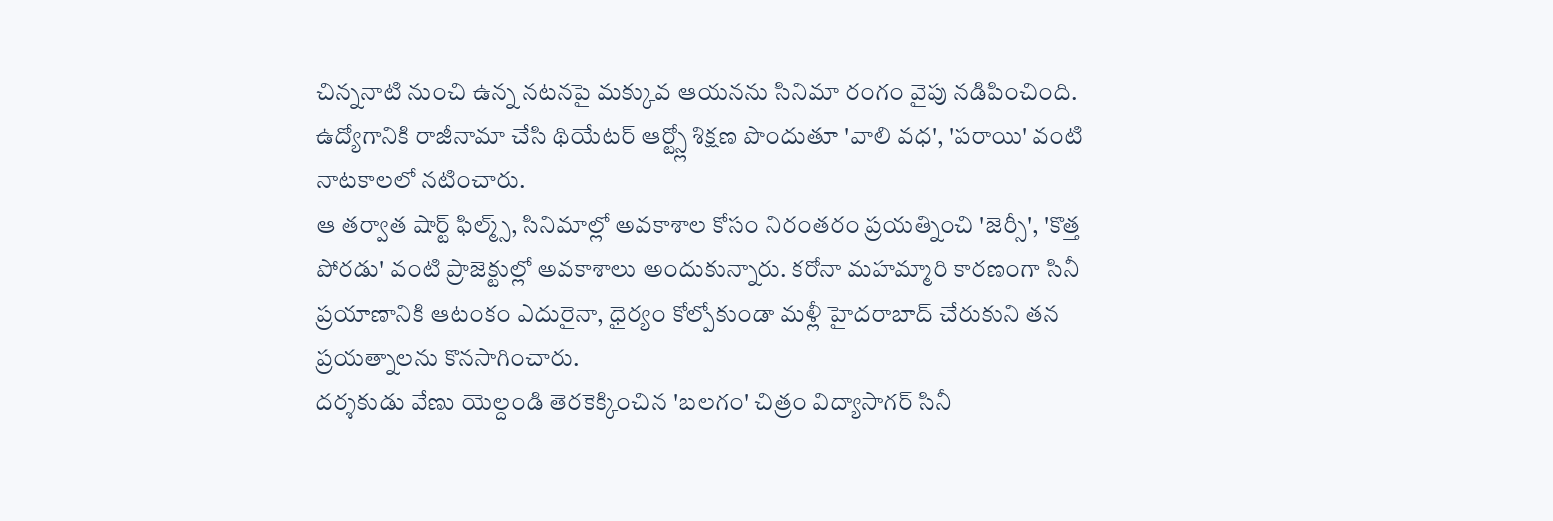చిన్ననాటి నుంచి ఉన్న నటనపై మక్కువ ఆయనను సినిమా రంగం వైపు నడిపించింది. ఉద్యోగానికి రాజీనామా చేసి థియేటర్ ఆర్ట్స్లో శిక్షణ పొందుతూ 'వాలి వధ', 'పరాయి' వంటి నాటకాలలో నటించారు.
ఆ తర్వాత షార్ట్ ఫిల్మ్స్, సినిమాల్లో అవకాశాల కోసం నిరంతరం ప్రయత్నించి 'జెర్సీ', 'కొత్త పోరడు' వంటి ప్రాజెక్టుల్లో అవకాశాలు అందుకున్నారు. కరోనా మహమ్మారి కారణంగా సినీ ప్రయాణానికి ఆటంకం ఎదురైనా, ధైర్యం కోల్పోకుండా మళ్లీ హైదరాబాద్ చేరుకుని తన ప్రయత్నాలను కొనసాగించారు.
దర్శకుడు వేణు యెల్దండి తెరకెక్కించిన 'బలగం' చిత్రం విద్యాసాగర్ సినీ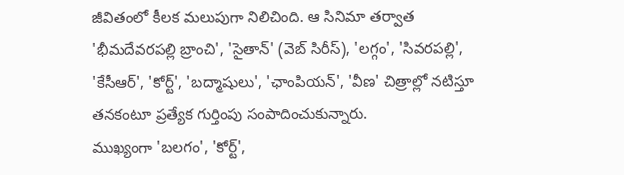జీవితంలో కీలక మలుపుగా నిలిచింది. ఆ సినిమా తర్వాత 'భీమదేవరపల్లి బ్రాంచి', 'సైతాన్' (వెబ్ సిరీస్), 'లగ్గం', 'సివరపల్లి', 'కేసీఆర్', 'కోర్ట్', 'బద్మాషులు', 'ఛాంపియన్', 'వీణ' చిత్రాల్లో నటిస్తూ తనకంటూ ప్రత్యేక గుర్తింపు సంపాదించుకున్నారు.
ముఖ్యంగా 'బలగం', 'కోర్ట్',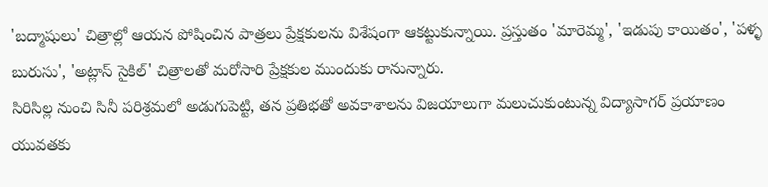'బద్మాషులు' చిత్రాల్లో ఆయన పోషించిన పాత్రలు ప్రేక్షకులను విశేషంగా ఆకట్టుకున్నాయి. ప్రస్తుతం 'మారెమ్మ', 'ఇడుపు కాయితం', 'పళ్ళ బురుసు', 'అట్లాస్ సైకిల్' చిత్రాలతో మరోసారి ప్రేక్షకుల ముందుకు రానున్నారు.
సిరిసిల్ల నుంచి సినీ పరిశ్రమలో అడుగుపెట్టి, తన ప్రతిభతో అవకాశాలను విజయాలుగా మలుచుకుంటున్న విద్యాసాగర్ ప్రయాణం యువతకు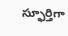స్ఫూర్తిగా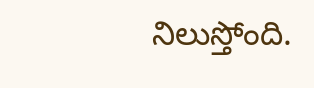నిలుస్తోంది.